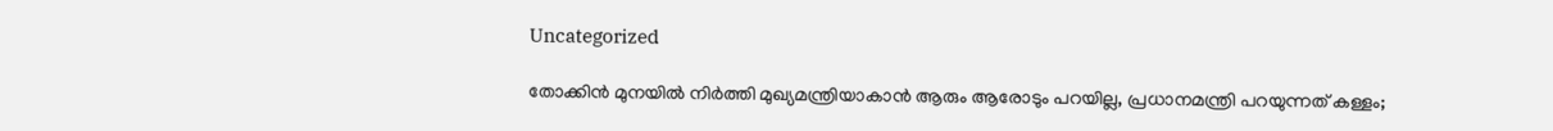Uncategorized

തോക്കിൻ മുനയിൽ നിർത്തി മുഖ്യമന്ത്രിയാകാൻ ആരും ആരോടും പറയില്ല, പ്രധാനമന്ത്രി പറയുന്നത് കള്ളം;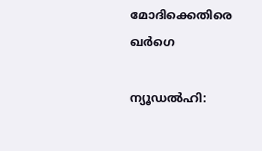മോദിക്കെതിരെ ഖർഗെ

ന്യൂഡല്‍ഹി: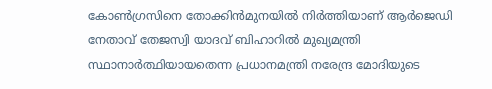കോണ്‍ഗ്രസിനെ തോക്കിന്‍മുനയില്‍ നിര്‍ത്തിയാണ് ആർജെഡി നേതാവ് തേജസ്വി യാദവ് ബിഹാറിൽ മുഖ്യമന്ത്രി സ്ഥാനാര്‍ത്ഥിയായതെന്ന പ്രധാനമന്ത്രി നരേന്ദ്ര മോദിയുടെ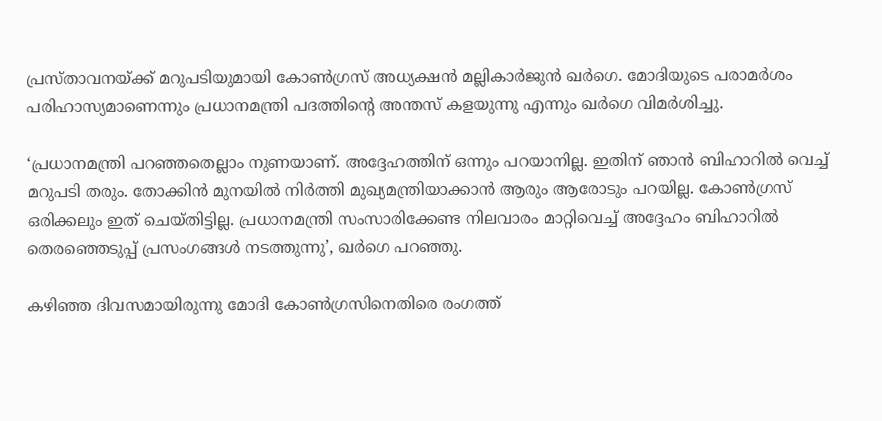പ്രസ്താവനയ്ക്ക് മറുപടിയുമായി കോണ്‍ഗ്രസ് അധ്യക്ഷന്‍ മല്ലികാര്‍ജുന്‍ ഖര്‍ഗെ. മോദിയുടെ പരാമര്‍ശം പരിഹാസ്യമാണെന്നും പ്രധാനമന്ത്രി പദത്തിന്റെ അന്തസ് കളയുന്നു എന്നും ഖര്‍ഗെ വിമര്‍ശിച്ചു.

‘പ്രധാനമന്ത്രി പറഞ്ഞതെല്ലാം നുണയാണ്. അദ്ദേഹത്തിന് ഒന്നും പറയാനില്ല. ഇതിന് ഞാന്‍ ബിഹാറില്‍ വെച്ച് മറുപടി തരും. തോക്കിന്‍ മുനയില്‍ നിര്‍ത്തി മുഖ്യമന്ത്രിയാക്കാൻ ആരും ആരോടും പറയില്ല. കോണ്‍ഗ്രസ് ഒരിക്കലും ഇത് ചെയ്തിട്ടില്ല. പ്രധാനമന്ത്രി സംസാരിക്കേണ്ട നിലവാരം മാറ്റിവെച്ച് അദ്ദേഹം ബിഹാറില്‍ തെരഞ്ഞെടുപ്പ് പ്രസംഗങ്ങള്‍ നടത്തുന്നു’, ഖര്‍ഗെ പറഞ്ഞു.

കഴിഞ്ഞ ദിവസമായിരുന്നു മോദി കോണ്‍ഗ്രസിനെതിരെ രംഗത്ത്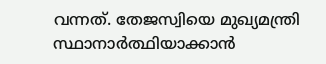വന്നത്. തേജസ്വിയെ മുഖ്യമന്ത്രി സ്ഥാനാര്‍ത്ഥിയാക്കാന്‍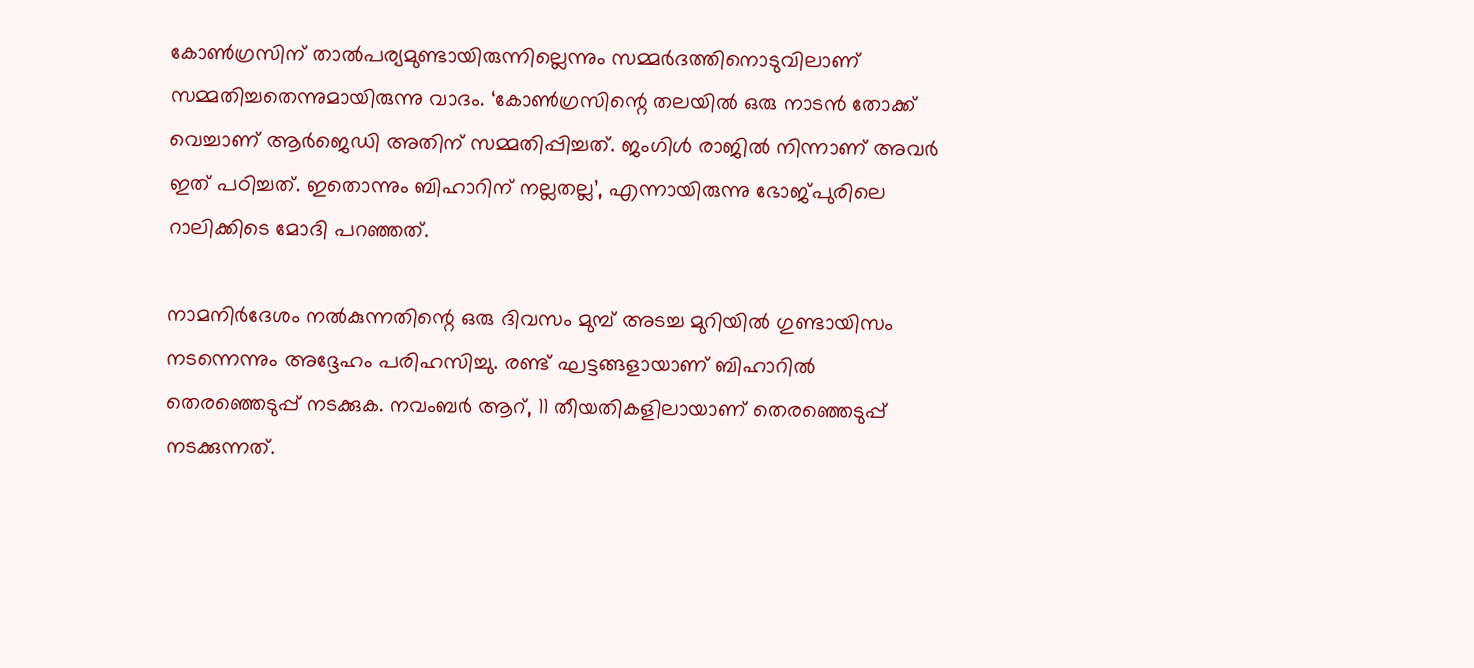കോണ്‍ഗ്രസിന് താല്‍പര്യമുണ്ടായിരുന്നില്ലെന്നും സമ്മര്‍ദത്തിനൊടുവിലാണ് സമ്മതിച്ചതെന്നുമായിരുന്നു വാദം. ‘കോണ്‍ഗ്രസിന്റെ തലയില്‍ ഒരു നാടന്‍ തോക്ക് വെച്ചാണ് ആര്‍ജെഡി അതിന് സമ്മതിപ്പിച്ചത്. ജംഗിള്‍ രാജില്‍ നിന്നാണ് അവര്‍ ഇത് പഠിച്ചത്. ഇതൊന്നും ബിഹാറിന് നല്ലതല്ല’, എന്നായിരുന്നു ഭോജ്പുരിലെ റാലിക്കിടെ മോദി പറഞ്ഞത്.

നാമനിര്‍ദേശം നല്‍കുന്നതിന്റെ ഒരു ദിവസം മുമ്പ് അടച്ച മുറിയില്‍ ഗുണ്ടായിസം നടന്നെന്നും അദ്ദേഹം പരിഹസിച്ചു. രണ്ട് ഘട്ടങ്ങളായാണ് ബിഹാറില്‍ തെരഞ്ഞെടുപ്പ് നടക്കുക. നവംബര്‍ ആറ്, 11 തീയതികളിലായാണ് തെരഞ്ഞെടുപ്പ് നടക്കുന്നത്.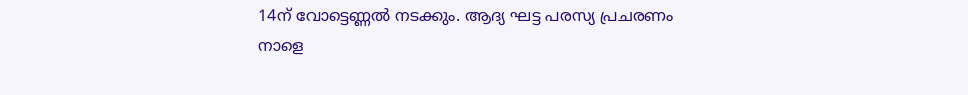14ന് വോട്ടെണ്ണല്‍ നടക്കും. ആദ്യ ഘട്ട പരസ്യ പ്രചരണം നാളെ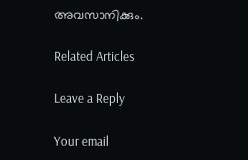അവസാനിക്കും.

Related Articles

Leave a Reply

Your email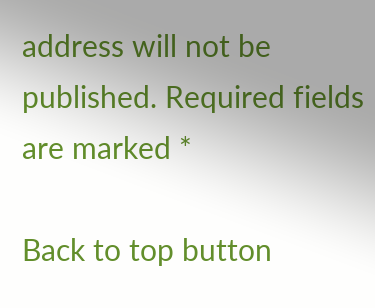address will not be published. Required fields are marked *

Back to top button